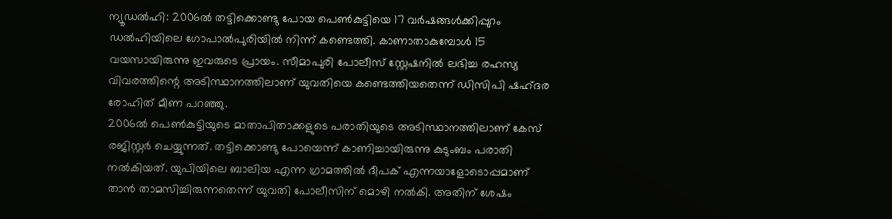ന്യൂഡൽഹി: 2006ൽ തട്ടിക്കൊണ്ടു പോയ പെൺകുട്ടിയെ 17 വർഷങ്ങൾക്കിപ്പുറം ഡൽഹിയിലെ ഗോപാൽപുരിയിൽ നിന്ന് കണ്ടെത്തി. കാണാതാകുമ്പോൾ 15 വയസായിരുന്നു ഇവരുടെ പ്രായം. സീമാപുരി പോലീസ് സ്റ്റേഷനിൽ ലഭിച്ച രഹസ്യ വിവരത്തിന്റെ അടിസ്ഥാനത്തിലാണ് യുവതിയെ കണ്ടെത്തിയതെന്ന് ഡിസിപി ഷഹ്ദര രോഹിത് മീണ പറഞ്ഞു.
2006ൽ പെൺകുട്ടിയുടെ മാതാപിതാക്കളുടെ പരാതിയുടെ അടിസ്ഥാനത്തിലാണ് കേസ് രജിസ്റ്റർ ചെയ്യുന്നത്. തട്ടിക്കൊണ്ടു പോയെന്ന് കാണിച്ചായിരുന്നു കുടുംബം പരാതി നൽകിയത്. യുപിയിലെ ബാലിയ എന്ന ഗ്രാമത്തിൽ ദീപക് എന്നയാളോടൊപ്പമാണ് താൻ താമസിച്ചിരുന്നതെന്ന് യുവതി പോലീസിന് മൊഴി നൽകി. അതിന് ശേഷം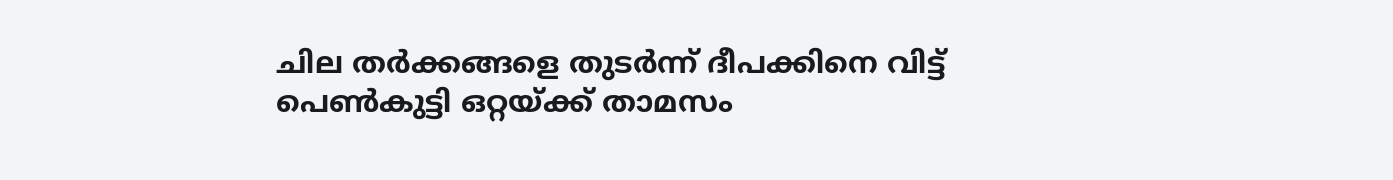ചില തർക്കങ്ങളെ തുടർന്ന് ദീപക്കിനെ വിട്ട് പെൺകുട്ടി ഒറ്റയ്ക്ക് താമസം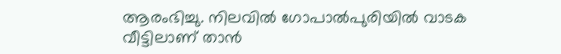ആരംഭിച്ചു. നിലവിൽ ഗോപാൽപുരിയിൽ വാടക വീട്ടിലാണ് താൻ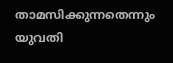താമസിക്കുന്നതെന്നും യുവതി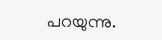പറയുന്നു.